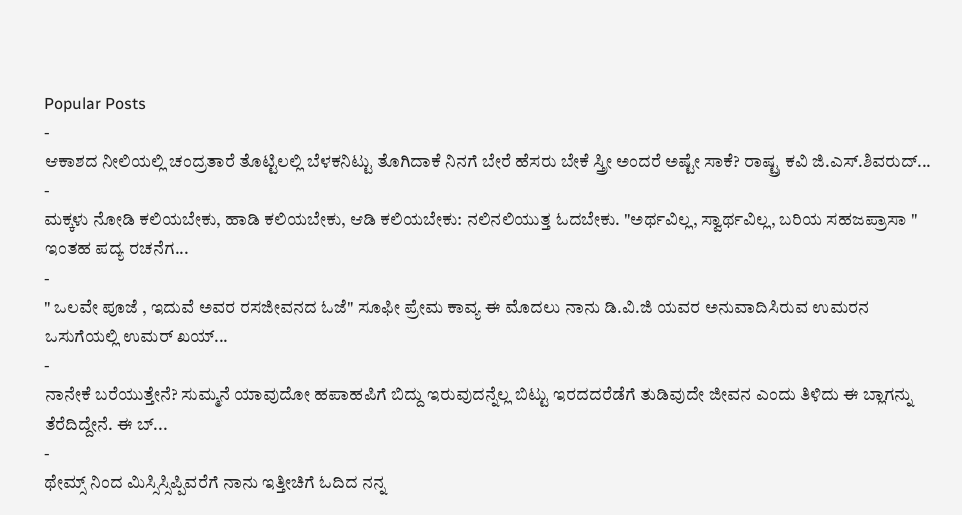Popular Posts
-
ಆಕಾಶದ ನೀಲಿಯಲ್ಲಿ ಚಂದ್ರತಾರೆ ತೊಟ್ಟಿಲಲ್ಲಿ ಬೆಳಕನಿಟ್ಟು ತೊಗಿದಾಕೆ ನಿನಗೆ ಬೇರೆ ಹೆಸರು ಬೇಕೆ ಸ್ತ್ರೀ ಅಂದರೆ ಅಷ್ಟೇ ಸಾಕೆ? ರಾಷ್ಟ್ರ ಕವಿ ಜಿ.ಎಸ್.ಶಿವರುದ್...
-
ಮಕ್ಕಳು ನೋಡಿ ಕಲಿಯಬೇಕು, ಹಾಡಿ ಕಲಿಯಬೇಕು, ಆಡಿ ಕಲಿಯಬೇಕು: ನಲಿನಲಿಯುತ್ತ ಓದಬೇಕು. "ಅರ್ಥವಿಲ್ಲ, ಸ್ವಾರ್ಥವಿಲ್ಲ, ಬರಿಯ ಸಹಜಪ್ರಾಸಾ " ಇಂತಹ ಪದ್ಯ ರಚನೆಗ...
-
" ಒಲವೇ ಪೂಜೆ , ಇದುವೆ ಅವರ ರಸಜೀವನದ ಓಜೆ" ಸೂಫೀ ಪ್ರೇಮ ಕಾವ್ಯ ಈ ಮೊದಲು ನಾನು ಡಿ.ವಿ.ಜಿ ಯವರ ಅನುವಾದಿಸಿರುವ ಉಮರನ ಒಸುಗೆಯಲ್ಲಿ ಉಮರ್ ಖಯ್...
-
ನಾನೇಕೆ ಬರೆಯುತ್ತೇನೆ? ಸುಮ್ಮನೆ ಯಾವುದೋ ಹಪಾಹಪಿಗೆ ಬಿದ್ದು ಇರುವುದನ್ನೆಲ್ಲ ಬಿಟ್ಟು ಇರದದರೆಡೆಗೆ ತುಡಿವುದೇ ಜೀವನ ಎಂದು ತಿಳಿದು ಈ ಬ್ಲಾಗನ್ನು ತೆರೆದಿದ್ದೇನೆ. ಈ ಬ್...
-
ಥೇಮ್ಸ್ ನಿಂದ ಮಿಸ್ಸಿಸ್ಸಿಪ್ಪಿವರೆಗೆ ನಾನು ಇತ್ತೀಚಿಗೆ ಓದಿದ ನನ್ನ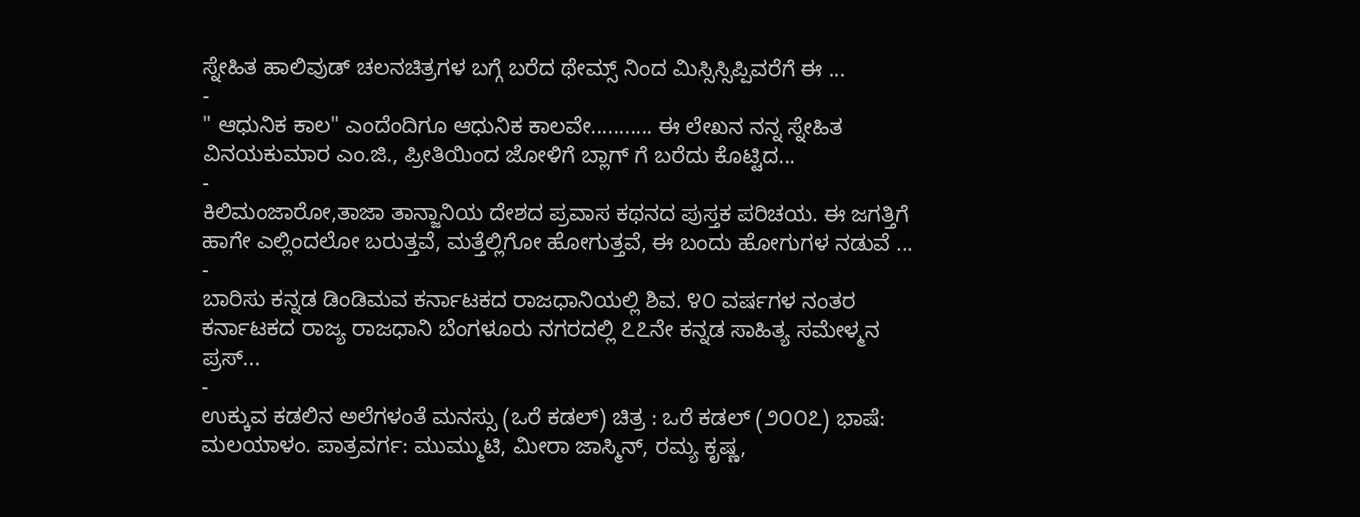ಸ್ನೇಹಿತ ಹಾಲಿವುಡ್ ಚಲನಚಿತ್ರಗಳ ಬಗ್ಗೆ ಬರೆದ ಥೇಮ್ಸ್ ನಿಂದ ಮಿಸ್ಸಿಸ್ಸಿಪ್ಪಿವರೆಗೆ ಈ ...
-
" ಆಧುನಿಕ ಕಾಲ" ಎಂದೆಂದಿಗೂ ಆಧುನಿಕ ಕಾಲವೇ........... ಈ ಲೇಖನ ನನ್ನ ಸ್ನೇಹಿತ ವಿನಯಕುಮಾರ ಎಂ.ಜಿ., ಪ್ರೀತಿಯಿಂದ ಜೋಳಿಗೆ ಬ್ಲಾಗ್ ಗೆ ಬರೆದು ಕೊಟ್ಟಿದ...
-
ಕಿಲಿಮಂಜಾರೋ,ತಾಜಾ ತಾನ್ಜಾನಿಯ ದೇಶದ ಪ್ರವಾಸ ಕಥನದ ಪುಸ್ತಕ ಪರಿಚಯ. ಈ ಜಗತ್ತಿಗೆ ಹಾಗೇ ಎಲ್ಲಿಂದಲೋ ಬರುತ್ತವೆ, ಮತ್ತೆಲ್ಲಿಗೋ ಹೋಗುತ್ತವೆ, ಈ ಬಂದು ಹೋಗುಗಳ ನಡುವೆ ...
-
ಬಾರಿಸು ಕನ್ನಡ ಡಿಂಡಿಮವ ಕರ್ನಾಟಕದ ರಾಜಧಾನಿಯಲ್ಲಿ ಶಿವ. ೪೦ ವರ್ಷಗಳ ನಂತರ ಕರ್ನಾಟಕದ ರಾಜ್ಯ ರಾಜಧಾನಿ ಬೆಂಗಳೂರು ನಗರದಲ್ಲಿ ೭೭ನೇ ಕನ್ನಡ ಸಾಹಿತ್ಯ ಸಮೇಳ್ಮನ ಪ್ರಸ್...
-
ಉಕ್ಕುವ ಕಡಲಿನ ಅಲೆಗಳಂತೆ ಮನಸ್ಸು (ಒರೆ ಕಡಲ್) ಚಿತ್ರ : ಒರೆ ಕಡಲ್ (೨೦೦೭) ಭಾಷೆ: ಮಲಯಾಳಂ. ಪಾತ್ರವರ್ಗ: ಮುಮ್ಮುಟಿ, ಮೀರಾ ಜಾಸ್ಮಿನ್, ರಮ್ಯ ಕೃಷ್ಣ,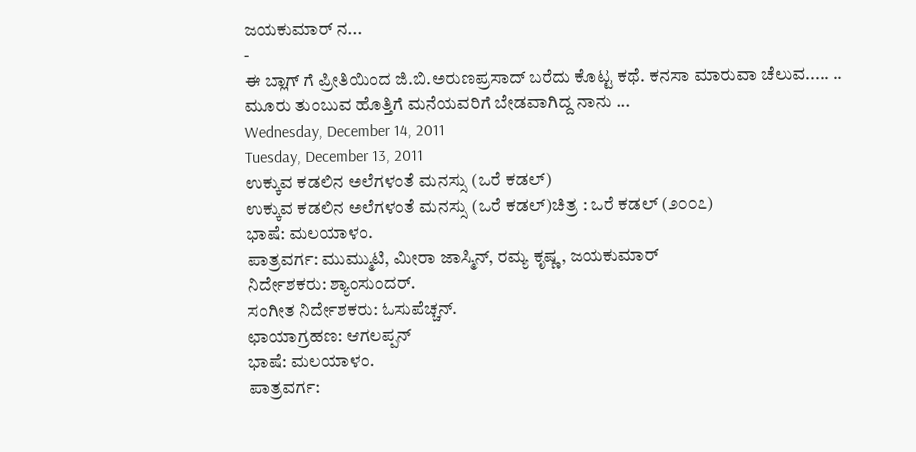ಜಯಕುಮಾರ್ ನ...
-
ಈ ಬ್ಲಾಗ್ ಗೆ ಪ್ರೀತಿಯಿಂದ ಜಿ.ಬಿ.ಅರುಣಪ್ರಸಾದ್ ಬರೆದು ಕೊಟ್ಟ ಕಥೆ. ಕನಸಾ ಮಾರುವಾ ಚೆಲುವ..... .. ಮೂರು ತುಂಬುವ ಹೊತ್ತಿಗೆ ಮನೆಯವರಿಗೆ ಬೇಡವಾಗಿದ್ದ ನಾನು ...
Wednesday, December 14, 2011
Tuesday, December 13, 2011
ಉಕ್ಕುವ ಕಡಲಿನ ಅಲೆಗಳಂತೆ ಮನಸ್ಸು (ಒರೆ ಕಡಲ್)
ಉಕ್ಕುವ ಕಡಲಿನ ಅಲೆಗಳಂತೆ ಮನಸ್ಸು (ಒರೆ ಕಡಲ್)ಚಿತ್ರ : ಒರೆ ಕಡಲ್ (೨೦೦೭)
ಭಾಷೆ: ಮಲಯಾಳಂ.
ಪಾತ್ರವರ್ಗ: ಮುಮ್ಮುಟಿ, ಮೀರಾ ಜಾಸ್ಮಿನ್, ರಮ್ಯ ಕೃಷ್ಣ, ಜಯಕುಮಾರ್
ನಿರ್ದೇಶಕರು: ಶ್ಯಾಂಸುಂದರ್.
ಸಂಗೀತ ನಿರ್ದೇಶಕರು: ಓಸುಪೆಚ್ಚನ್.
ಛಾಯಾಗ್ರಹಣ: ಆಗಲಪ್ಪನ್
ಭಾಷೆ: ಮಲಯಾಳಂ.
ಪಾತ್ರವರ್ಗ: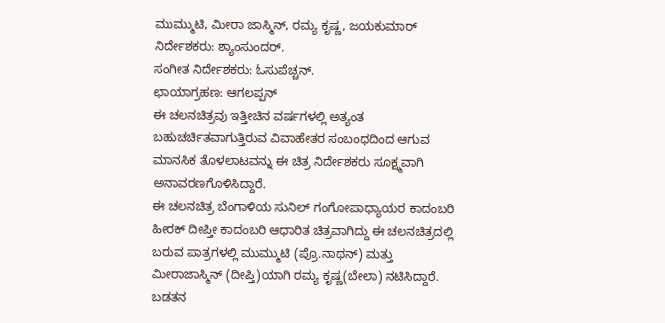ಮುಮ್ಮುಟಿ, ಮೀರಾ ಜಾಸ್ಮಿನ್, ರಮ್ಯ ಕೃಷ್ಣ, ಜಯಕುಮಾರ್
ನಿರ್ದೇಶಕರು: ಶ್ಯಾಂಸುಂದರ್.
ಸಂಗೀತ ನಿರ್ದೇಶಕರು: ಓಸುಪೆಚ್ಚನ್.
ಛಾಯಾಗ್ರಹಣ: ಆಗಲಪ್ಪನ್
ಈ ಚಲನಚಿತ್ರವು ಇತ್ತೀಚಿನ ವರ್ಷಗಳಲ್ಲಿ ಅತ್ಯಂತ ಬಹುಚರ್ಚಿತವಾಗುತ್ತಿರುವ ವಿವಾಹೇತರ ಸಂಬಂಧದಿಂದ ಆಗುವ ಮಾನಸಿಕ ತೊಳಲಾಟವನ್ನು ಈ ಚಿತ್ರ ನಿರ್ದೇಶಕರು ಸೂಕ್ಷ್ಮವಾಗಿ ಅನಾವರಣಗೊಳಿಸಿದ್ದಾರೆ.
ಈ ಚಲನಚಿತ್ರ ಬೆಂಗಾಳಿಯ ಸುನಿಲ್ ಗಂಗೋಪಾಧ್ಯಾಯರ ಕಾದಂಬರಿ ಹೀರಕ್ ದೀಪ್ತೀ ಕಾದಂಬರಿ ಆಧಾರಿತ ಚಿತ್ರವಾಗಿದ್ದು ಈ ಚಲನಚಿತ್ರದಲ್ಲಿ ಬರುವ ಪಾತ್ರಗಳಲ್ಲಿ ಮುಮ್ಮುಟಿ (ಪ್ರೊ.ನಾಥನ್) ಮತ್ತು ಮೀರಾಜಾಸ್ಮಿನ್ (ದೀಪ್ತಿ)ಯಾಗಿ ರಮ್ಯ ಕೃಷ್ಣ(ಬೇಲಾ) ನಟಿಸಿದ್ದಾರೆ.
ಬಡತನ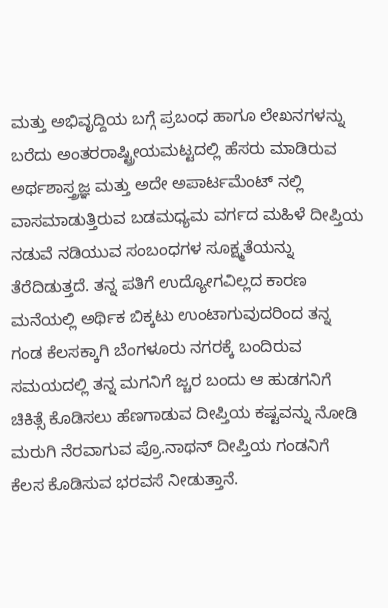ಮತ್ತು ಅಭಿವೃದ್ದಿಯ ಬಗ್ಗೆ ಪ್ರಬಂಧ ಹಾಗೂ ಲೇಖನಗಳನ್ನು ಬರೆದು ಅಂತರರಾಷ್ಟ್ರೀಯಮಟ್ಟದಲ್ಲಿ ಹೆಸರು ಮಾಡಿರುವ ಅರ್ಥಶಾಸ್ತ್ರಜ್ಞ ಮತ್ತು ಅದೇ ಅಪಾರ್ಟಮೆಂಟ್ ನಲ್ಲಿ ವಾಸಮಾಡುತ್ತಿರುವ ಬಡಮಧ್ಯಮ ವರ್ಗದ ಮಹಿಳೆ ದೀಪ್ತಿಯ ನಡುವೆ ನಡಿಯುವ ಸಂಬಂಧಗಳ ಸೂಕ್ಷ್ಮತೆಯನ್ನು ತೆರೆದಿಡುತ್ತದೆ. ತನ್ನ ಪತಿಗೆ ಉದ್ಯೋಗವಿಲ್ಲದ ಕಾರಣ ಮನೆಯಲ್ಲಿ ಅರ್ಥಿಕ ಬಿಕ್ಕಟು ಉಂಟಾಗುವುದರಿಂದ ತನ್ನ ಗಂಡ ಕೆಲಸಕ್ಕಾಗಿ ಬೆಂಗಳೂರು ನಗರಕ್ಕೆ ಬಂದಿರುವ ಸಮಯದಲ್ಲಿ ತನ್ನ ಮಗನಿಗೆ ಜ್ಚರ ಬಂದು ಆ ಹುಡಗನಿಗೆ ಚಿಕಿತ್ಸೆ ಕೊಡಿಸಲು ಹೆಣಗಾಡುವ ದೀಪ್ತಿಯ ಕಷ್ಟವನ್ನು ನೋಡಿ ಮರುಗಿ ನೆರವಾಗುವ ಪ್ರೊ.ನಾಥನ್ ದೀಪ್ತಿಯ ಗಂಡನಿಗೆ ಕೆಲಸ ಕೊಡಿಸುವ ಭರವಸೆ ನೀಡುತ್ತಾನೆ.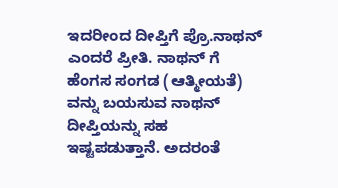ಇದರೀಂದ ದೀಪ್ತಿಗೆ ಪ್ರೊ.ನಾಥನ್ ಎಂದರೆ ಪ್ರೀತಿ. ನಾಥನ್ ಗೆ ಹೆಂಗಸ ಸಂಗಡ (ಆತ್ಮೀಯತೆ) ವನ್ನು ಬಯಸುವ ನಾಥನ್ ದೀಪ್ತಿಯನ್ನು ಸಹ ಇಷ್ಟಪಡುತ್ತಾನೆ. ಅದರಂತೆ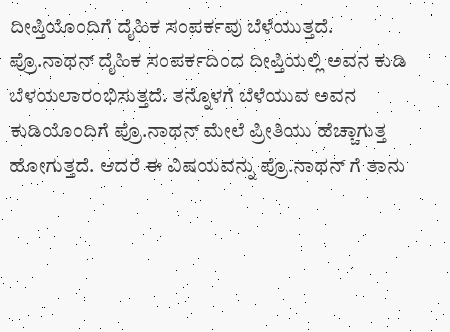ದೀಪ್ತಿಯೊಂದಿಗೆ ದೈಹಿಕ ಸಂಪರ್ಕವು ಬೆಳೆಯುತ್ತದೆ.
ಪ್ರೊ.ನಾಥನ್ ದೈಹಿಕ ಸಂಪರ್ಕದಿಂದ ದೀಪ್ತಿಯಲ್ಲಿ ಅವನ ಕುಡಿ ಬೆಳಯಲಾರಂಭಿಸುತ್ತದೆ. ತನ್ನೊಳಗೆ ಬೆಳೆಯುವ ಅವನ ಕುಡಿಯೊಂದಿಗೆ ಪ್ರೊ.ನಾಥನ್ ಮೇಲೆ ಪ್ರೀತಿಯು ಹೆಚ್ಚಾಗುತ್ತ ಹೋಗುತ್ತದೆ. ಆದರೆ ಈ ವಿಷಯವನ್ನು ಪ್ರೊ.ನಾಥನ್ ಗೆ ತಾನು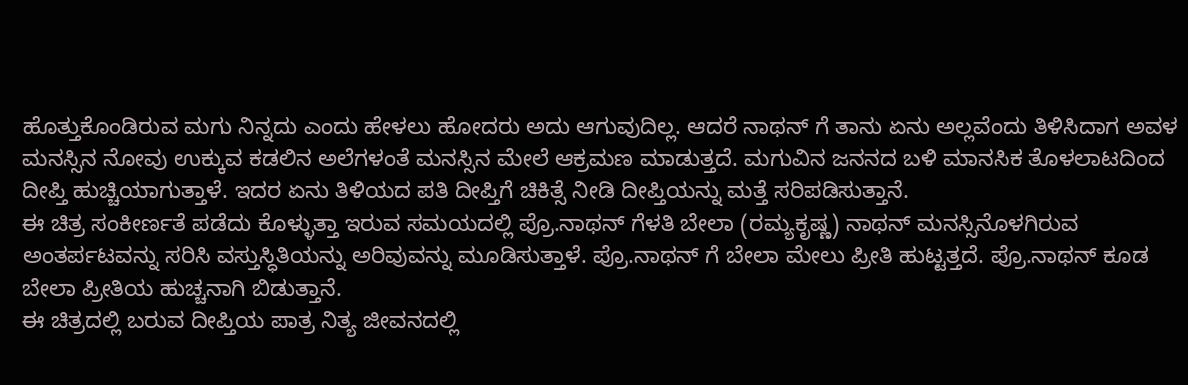ಹೊತ್ತುಕೊಂಡಿರುವ ಮಗು ನಿನ್ನದು ಎಂದು ಹೇಳಲು ಹೋದರು ಅದು ಆಗುವುದಿಲ್ಲ. ಆದರೆ ನಾಥನ್ ಗೆ ತಾನು ಏನು ಅಲ್ಲವೆಂದು ತಿಳಿಸಿದಾಗ ಅವಳ ಮನಸ್ಸಿನ ನೋವು ಉಕ್ಕುವ ಕಡಲಿನ ಅಲೆಗಳಂತೆ ಮನಸ್ಸಿನ ಮೇಲೆ ಆಕ್ರಮಣ ಮಾಡುತ್ತದೆ. ಮಗುವಿನ ಜನನದ ಬಳಿ ಮಾನಸಿಕ ತೊಳಲಾಟದಿಂದ ದೀಪ್ತಿ ಹುಚ್ಚಿಯಾಗುತ್ತಾಳೆ. ಇದರ ಏನು ತಿಳಿಯದ ಪತಿ ದೀಪ್ತಿಗೆ ಚಿಕಿತ್ಸೆ ನೀಡಿ ದೀಪ್ತಿಯನ್ನು ಮತ್ತೆ ಸರಿಪಡಿಸುತ್ತಾನೆ.
ಈ ಚಿತ್ರ ಸಂಕೀರ್ಣತೆ ಪಡೆದು ಕೊಳ್ಳುತ್ತಾ ಇರುವ ಸಮಯದಲ್ಲಿ ಪ್ರೊ.ನಾಥನ್ ಗೆಳತಿ ಬೇಲಾ (ರಮ್ಯಕೃಷ್ಣ) ನಾಥನ್ ಮನಸ್ಸಿನೊಳಗಿರುವ ಅಂತರ್ಪಟವನ್ನು ಸರಿಸಿ ವಸ್ತುಸ್ಧಿತಿಯನ್ನು ಅರಿವುವನ್ನು ಮೂಡಿಸುತ್ತಾಳೆ. ಪ್ರೊ.ನಾಥನ್ ಗೆ ಬೇಲಾ ಮೇಲು ಪ್ರೀತಿ ಹುಟ್ಟತ್ತದೆ. ಪ್ರೊ.ನಾಥನ್ ಕೂಡ ಬೇಲಾ ಪ್ರೀತಿಯ ಹುಚ್ಚನಾಗಿ ಬಿಡುತ್ತಾನೆ.
ಈ ಚಿತ್ರದಲ್ಲಿ ಬರುವ ದೀಪ್ತಿಯ ಪಾತ್ರ ನಿತ್ಯ ಜೀವನದಲ್ಲಿ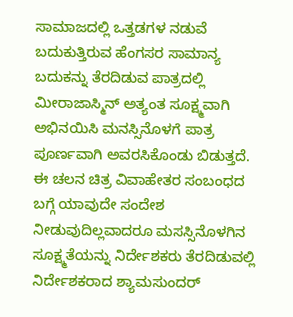ಸಾಮಾಜದಲ್ಲಿ ಒತ್ತಡಗಳ ನಡುವೆ ಬದುಕುತ್ತಿರುವ ಹೆಂಗಸರ ಸಾಮಾನ್ಯ ಬದುಕನ್ನು ತೆರದಿಡುವ ಪಾತ್ರದಲ್ಲಿ ಮೀರಾಜಾಸ್ಮಿನ್ ಅತ್ಯಂತ ಸೂಕ್ಷ್ಮವಾಗಿ ಅಭಿನಯಿಸಿ ಮನಸ್ಸಿನೊಳಗೆ ಪಾತ್ರ ಪೂರ್ಣವಾಗಿ ಅವರಸಿಕೊಂಡು ಬಿಡುತ್ತದೆ. ಈ ಚಲನ ಚಿತ್ರ ವಿವಾಹೇತರ ಸಂಬಂಧದ ಬಗ್ಗೆ ಯಾವುದೇ ಸಂದೇಶ ನೀಡುವುದಿಲ್ಲವಾದರೂ ಮಸಸ್ಸಿನೊಳಗಿನ ಸೂಕ್ಷ್ಮತೆಯನ್ನು ನಿರ್ದೇಶಕರು ತೆರದಿಡುವಲ್ಲಿ ನಿರ್ದೇಶಕರಾದ ಶ್ಯಾಮಸುಂದರ್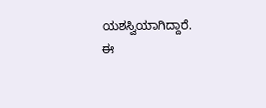ಯಶಸ್ವಿಯಾಗಿದ್ದಾರೆ.
ಈ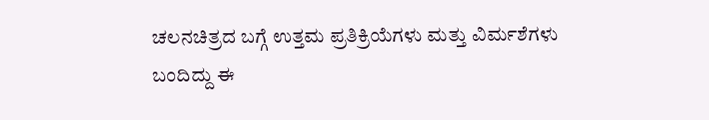ಚಲನಚಿತ್ರದ ಬಗ್ಗೆ ಉತ್ತಮ ಪ್ರತಿಕ್ರಿಯೆಗಳು ಮತ್ತು ವಿರ್ಮಶೆಗಳು ಬಂದಿದ್ದು ಈ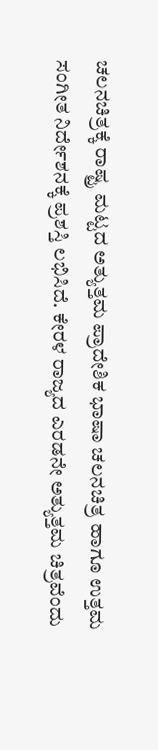ಚಲನಚಿತ್ರಕ್ಕೆ ರಾಷ್ಟ್ರ ಮಟ್ಟದ ಅತ್ಯುತ್ತಮ ಪ್ರಾದೇಶಿಕ ಭಾಷಾ ಚಲನಚಿತ್ರ ಹಾಗೂ ಉತ್ತಮ ಸಂಗೀತ ನಿರ್ದೇಶನಕ್ಕೆ ಪ್ರಶಸ್ತಿ ಲಭಿಸಿದೆ. ಕೇರಳ ರಾಜ್ಯದ ಎರಡನೇ ಅತ್ಯುತ್ತಮ ಚಿತ್ರವೆಂದು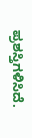ಪ್ರಶಸ್ತಿಗಳಿಸಿದೆ.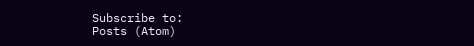Subscribe to:
Posts (Atom)